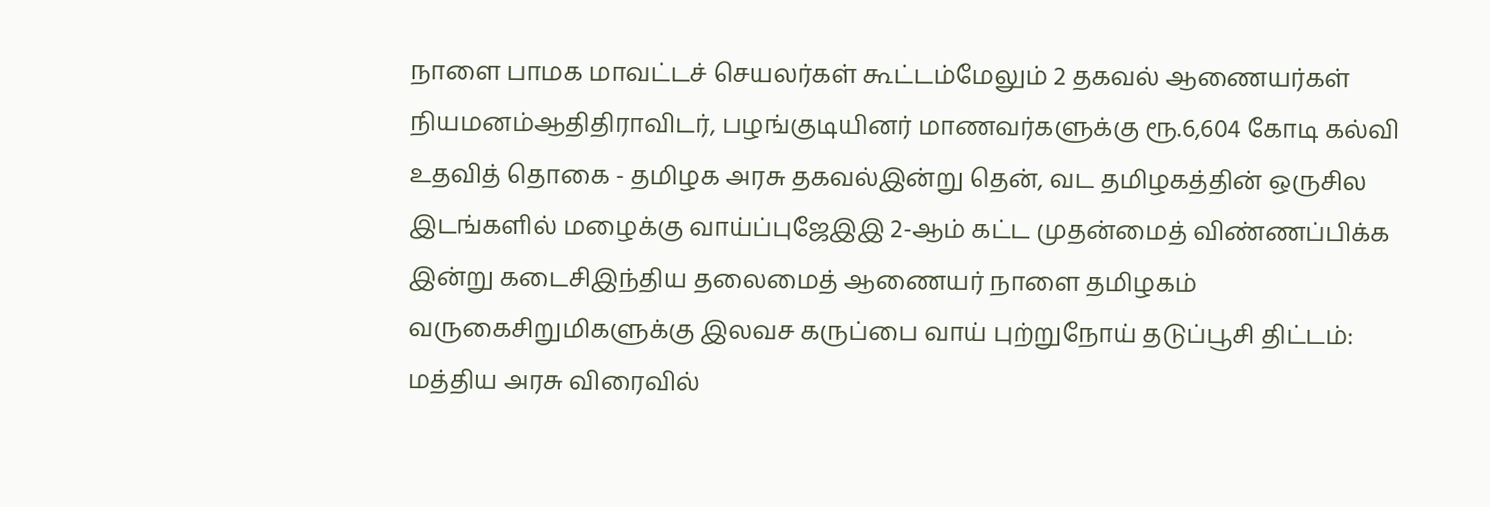நாளை பாமக மாவட்டச் செயலர்கள் கூட்டம்மேலும் 2 தகவல் ஆணையர்கள் நியமனம்ஆதிதிராவிடர், பழங்குடியினர் மாணவர்களுக்கு ரூ.6,604 கோடி கல்வி உதவித் தொகை - தமிழக அரசு தகவல்இன்று தென், வட தமிழகத்தின் ஒருசில இடங்களில் மழைக்கு வாய்ப்புஜேஇஇ 2-ஆம் கட்ட முதன்மைத் விண்ணப்பிக்க இன்று கடைசிஇந்திய தலைமைத் ஆணையர் நாளை தமிழகம் வருகைசிறுமிகளுக்கு இலவச கருப்பை வாய் புற்றுநோய் தடுப்பூசி திட்டம்: மத்திய அரசு விரைவில்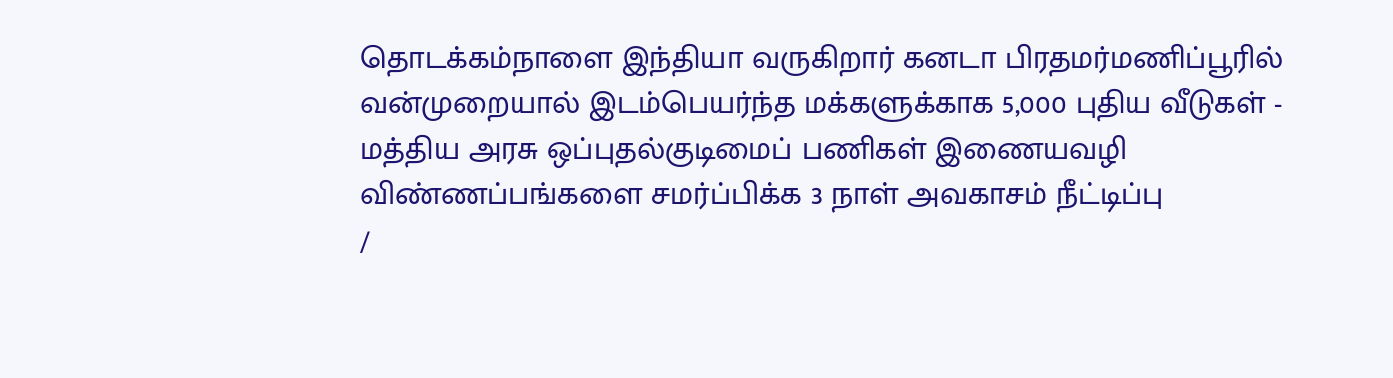தொடக்கம்நாளை இந்தியா வருகிறார் கனடா பிரதமர்மணிப்பூரில் வன்முறையால் இடம்பெயர்ந்த மக்களுக்காக 5,000 புதிய வீடுகள் - மத்திய அரசு ஒப்புதல்குடிமைப் பணிகள் இணையவழி விண்ணப்பங்களை சமர்ப்பிக்க 3 நாள் அவகாசம் நீட்டிப்பு
/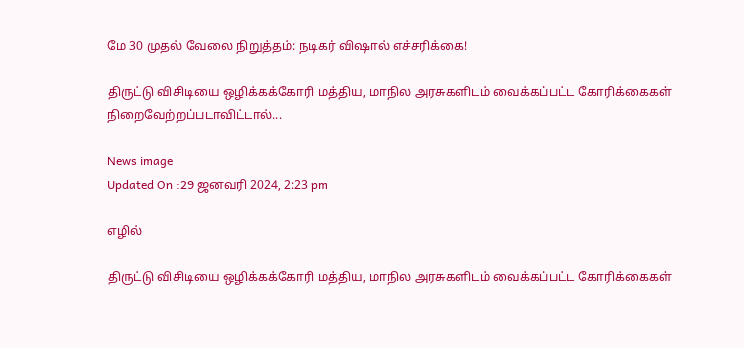மே 30 முதல் வேலை நிறுத்தம்: நடிகர் விஷால் எச்சரிக்கை!

திருட்டு விசிடியை ஒழிக்கக்கோரி மத்திய, மாநில அரசுகளிடம் வைக்கப்பட்ட கோரிக்கைகள் நிறைவேற்றப்படாவிட்டால்...

News image
Updated On :29 ஜனவரி 2024, 2:23 pm

எழில்

திருட்டு விசிடியை ஒழிக்கக்கோரி மத்திய, மாநில அரசுகளிடம் வைக்கப்பட்ட கோரிக்கைகள்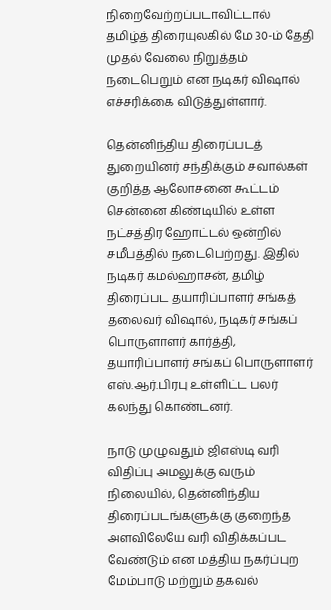நிறைவேற்றப்படாவிட்டால் தமிழ்த் திரையுலகில் மே 30-ம் தேதி முதல் வேலை நிறுத்தம் நடைபெறும் என நடிகர் விஷால் எச்சரிக்கை விடுத்துள்ளார்.

தென்னிந்திய திரைப்படத் துறையினர் சந்திக்கும் சவால்கள் குறித்த ஆலோசனை கூட்டம் சென்னை கிண்டியில் உள்ள நட்சத்திர ஹோட்டல் ஒன்றில் சமீபத்தில் நடைபெற்றது. இதில் நடிகர் கமல்ஹாசன், தமிழ் திரைப்பட தயாரிப்பாளர் சங்கத் தலைவர் விஷால், நடிகர் சங்கப் பொருளாளர் கார்த்தி, தயாரிப்பாளர் சங்கப் பொருளாளர் எஸ்.ஆர்.பிரபு உள்ளிட்ட பலர் கலந்து கொண்டனர்.

நாடு முழுவதும் ஜிஎஸ்டி வரி விதிப்பு அமலுக்கு வரும் நிலையில், தென்னிந்திய திரைப்படங்களுக்கு குறைந்த அளவிலேயே வரி விதிக்கப்பட வேண்டும் என மத்திய நகர்ப்புற மேம்பாடு மற்றும் தகவல்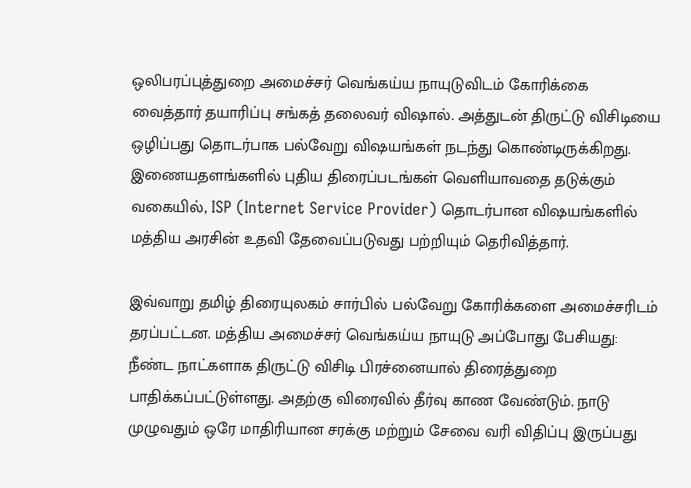ஒலிபரப்புத்துறை அமைச்சர் வெங்கய்ய நாயுடுவிடம் கோரிக்கை வைத்தார் தயாரிப்பு சங்கத் தலைவர் விஷால். அத்துடன் திருட்டு விசிடியை ஒழிப்பது தொடர்பாக பல்வேறு விஷயங்கள் நடந்து கொண்டிருக்கிறது. இணையதளங்களில் புதிய திரைப்படங்கள் வெளியாவதை தடுக்கும் வகையில், ISP (Internet Service Provider) தொடர்பான விஷயங்களில் மத்திய அரசின் உதவி தேவைப்படுவது பற்றியும் தெரிவித்தார்.

இவ்வாறு தமிழ் திரையுலகம் சார்பில் பல்வேறு கோரிக்களை அமைச்சரிடம் தரப்பட்டன. மத்திய அமைச்சர் வெங்கய்ய நாயுடு அப்போது பேசியது: நீண்ட நாட்களாக திருட்டு விசிடி பிரச்னையால் திரைத்துறை பாதிக்கப்பட்டுள்ளது. அதற்கு விரைவில் தீர்வு காண வேண்டும். நாடு முழுவதும் ஒரே மாதிரியான சரக்கு மற்றும் சேவை வரி விதிப்பு இருப்பது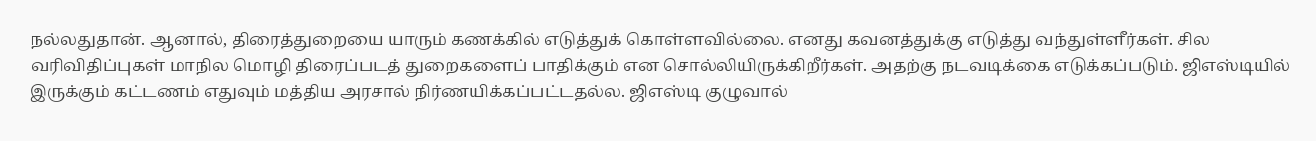நல்லதுதான். ஆனால், திரைத்துறையை யாரும் கணக்கில் எடுத்துக் கொள்ளவில்லை. எனது கவனத்துக்கு எடுத்து வந்துள்ளீர்கள். சில வரிவிதிப்புகள் மாநில மொழி திரைப்படத் துறைகளைப் பாதிக்கும் என சொல்லியிருக்கிறீர்கள். அதற்கு நடவடிக்கை எடுக்கப்படும். ஜிஎஸ்டியில் இருக்கும் கட்டணம் எதுவும் மத்திய அரசால் நிர்ணயிக்கப்பட்டதல்ல. ஜிஎஸ்டி குழுவால்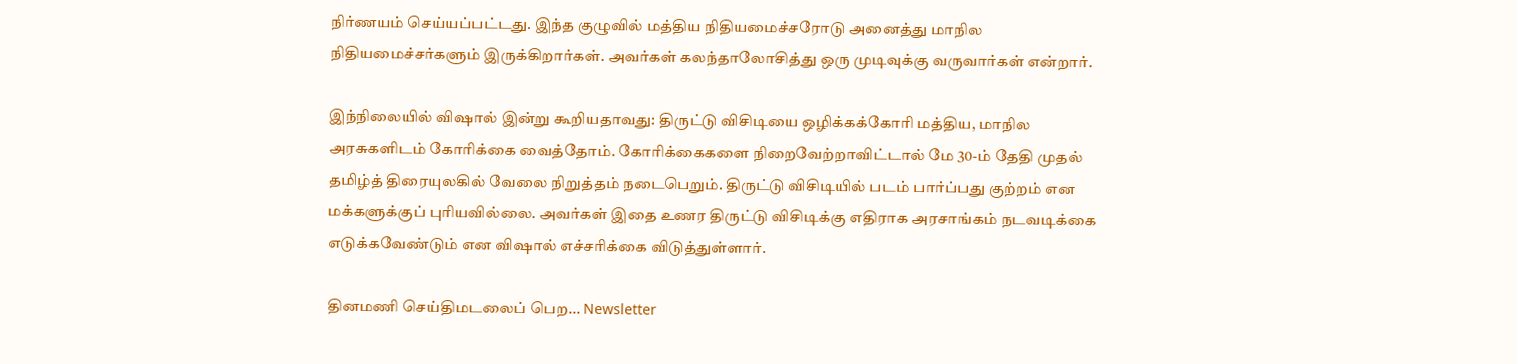நிர்ணயம் செய்யப்பட்டது. இந்த குழுவில் மத்திய நிதியமைச்சரோடு அனைத்து மாநில நிதியமைச்சர்களும் இருக்கிறார்கள். அவர்கள் கலந்தாலோசித்து ஒரு முடிவுக்கு வருவார்கள் என்றார்.

இந்நிலையில் விஷால் இன்று கூறியதாவது: திருட்டு விசிடியை ஒழிக்கக்கோரி மத்திய, மாநில அரசுகளிடம் கோரிக்கை வைத்தோம். கோரிக்கைகளை நிறைவேற்றாவிட்டால் மே 30-ம் தேதி முதல் தமிழ்த் திரையுலகில் வேலை நிறுத்தம் நடைபெறும். திருட்டு விசிடியில் படம் பார்ப்பது குற்றம் என மக்களுக்குப் புரியவில்லை. அவர்கள் இதை உணர திருட்டு விசிடிக்கு எதிராக அரசாங்கம் நடவடிக்கை எடுக்கவேண்டும் என விஷால் எச்சரிக்கை விடுத்துள்ளார்.

தினமணி செய்திமடலைப் பெற... Newsletter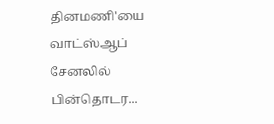தினமணி'யை வாட்ஸ்ஆப் சேனலில் பின்தொடர...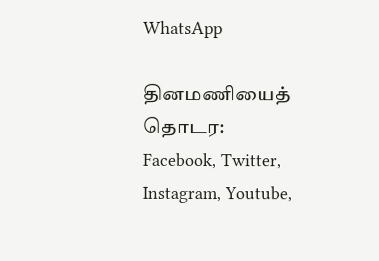WhatsApp

தினமணியைத் தொடர: Facebook, Twitter, Instagram, Youtube,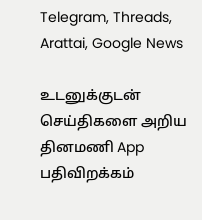Telegram, Threads, Arattai, Google News

உடனுக்குடன் செய்திகளை அறிய தினமணி App பதிவிறக்கம்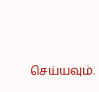செய்யவும்.